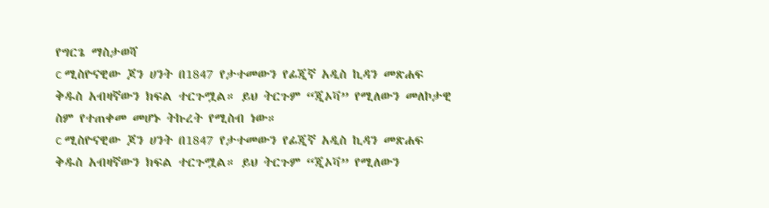የግርጌ ማስታወሻ
c ሚስዮናዊው ጆን ሀንት በ1847 የታተመውን የፊጂኛ አዲስ ኪዳን መጽሐፍ ቅዱስ አብዛኛውን ክፍል ተርጉሟል። ይህ ትርጉም “ጂኦቫ” የሚለውን መለኮታዊ ስም የተጠቀመ መሆኑ ትኩረት የሚስብ ነው።
c ሚስዮናዊው ጆን ሀንት በ1847 የታተመውን የፊጂኛ አዲስ ኪዳን መጽሐፍ ቅዱስ አብዛኛውን ክፍል ተርጉሟል። ይህ ትርጉም “ጂኦቫ” የሚለውን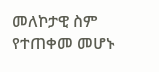መለኮታዊ ስም የተጠቀመ መሆኑ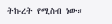ትኩረት የሚስብ ነው።